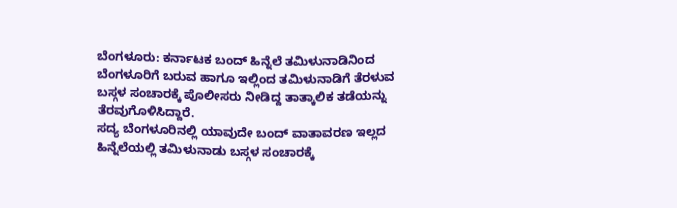ಬೆಂಗಳೂರು: ಕರ್ನಾಟಕ ಬಂದ್ ಹಿನ್ನೆಲೆ ತಮಿಳುನಾಡಿನಿಂದ ಬೆಂಗಳೂರಿಗೆ ಬರುವ ಹಾಗೂ ಇಲ್ಲಿಂದ ತಮಿಳುನಾಡಿಗೆ ತೆರಳುವ ಬಸ್ಗಳ ಸಂಚಾರಕ್ಕೆ ಪೊಲೀಸರು ನೀಡಿದ್ದ ತಾತ್ಕಾಲಿಕ ತಡೆಯನ್ನು ತೆರವುಗೊಳಿಸಿದ್ದಾರೆ.
ಸದ್ಯ ಬೆಂಗಳೂರಿನಲ್ಲಿ ಯಾವುದೇ ಬಂದ್ ವಾತಾವರಣ ಇಲ್ಲದ ಹಿನ್ನೆಲೆಯಲ್ಲಿ ತಮಿಳುನಾಡು ಬಸ್ಗಳ ಸಂಚಾರಕ್ಕೆ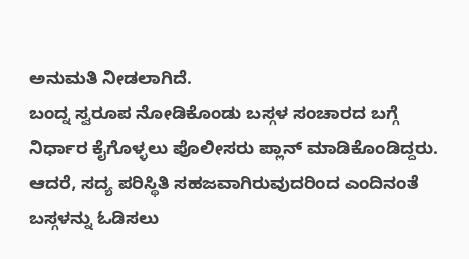ಅನುಮತಿ ನೀಡಲಾಗಿದೆ.
ಬಂದ್ನ ಸ್ವರೂಪ ನೋಡಿಕೊಂಡು ಬಸ್ಗಳ ಸಂಚಾರದ ಬಗ್ಗೆ ನಿರ್ಧಾರ ಕೈಗೊಳ್ಳಲು ಪೊಲೀಸರು ಪ್ಲಾನ್ ಮಾಡಿಕೊಂಡಿದ್ದರು. ಆದರೆ, ಸದ್ಯ ಪರಿಸ್ಥಿತಿ ಸಹಜವಾಗಿರುವುದರಿಂದ ಎಂದಿನಂತೆ ಬಸ್ಗಳನ್ನು ಓಡಿಸಲು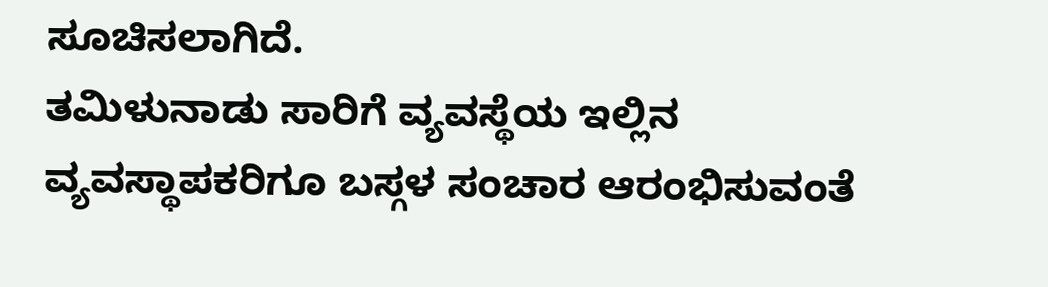ಸೂಚಿಸಲಾಗಿದೆ.
ತಮಿಳುನಾಡು ಸಾರಿಗೆ ವ್ಯವಸ್ಥೆಯ ಇಲ್ಲಿನ ವ್ಯವಸ್ಥಾಪಕರಿಗೂ ಬಸ್ಗಳ ಸಂಚಾರ ಆರಂಭಿಸುವಂತೆ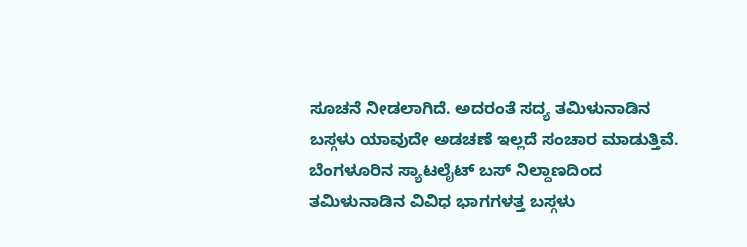ಸೂಚನೆ ನೀಡಲಾಗಿದೆ. ಅದರಂತೆ ಸದ್ಯ ತಮಿಳುನಾಡಿನ ಬಸ್ಗಳು ಯಾವುದೇ ಅಡಚಣೆ ಇಲ್ಲದೆ ಸಂಚಾರ ಮಾಡುತ್ತಿವೆ. ಬೆಂಗಳೂರಿನ ಸ್ಯಾಟಲೈಟ್ ಬಸ್ ನಿಲ್ದಾಣದಿಂದ ತಮಿಳುನಾಡಿನ ವಿವಿಧ ಭಾಗಗಳತ್ತ ಬಸ್ಗಳು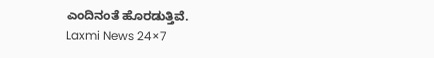ಎಂದಿನಂತೆ ಹೊರಡುತ್ತಿವೆ.
Laxmi News 24×7